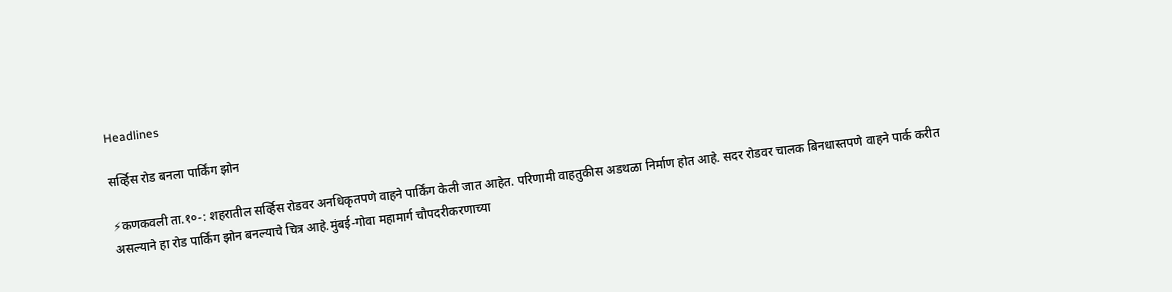Headlines

सर्व्हिस रोड बनला पार्किंग झोन

⚡कणकवली ता.१०-: शहरातील सर्व्हिस रोडवर अनधिकृतपणे वाहने पार्किंग केली जात आहेत. परिणामी वाहतुकीस अडथळा निर्माण होत आहे. सदर रोडवर चालक बिनधास्तपणे वाहने पार्क करीत असल्याने हा रोड पार्किंग झोन बनल्याचे चित्र आहे.मुंबई-गोवा महामार्ग चौपदरीकरणाच्या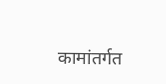कामांतर्गत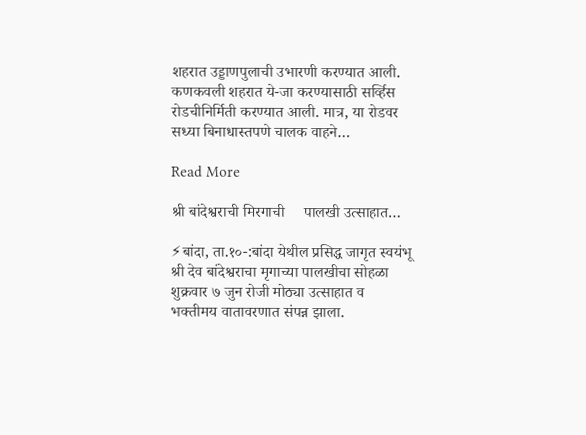शहरात उड्डाणपुलाची उभारणी करण्यात आली. कणकवली शहरात ये-जा करण्यासाठी सर्व्हिस रोडचीनिर्मिती करण्यात आली. मात्र, या रोडवर सध्या बिनाधास्तपणे चालक वाहने…

Read More

श्री बांदेश्वराची मिरगाची     पालखी उत्साहात…

⚡बांदा, ता.१०-:बांदा येथील प्रसिद्ध जागृत स्वयंभू श्री देव बांदेश्वराचा मृगाच्या पालखीचा सोहळा शुक्रवार ७ जुन रोजी मोठ्या उत्साहात व भक्तीमय वातावरणात संपन्न झाला.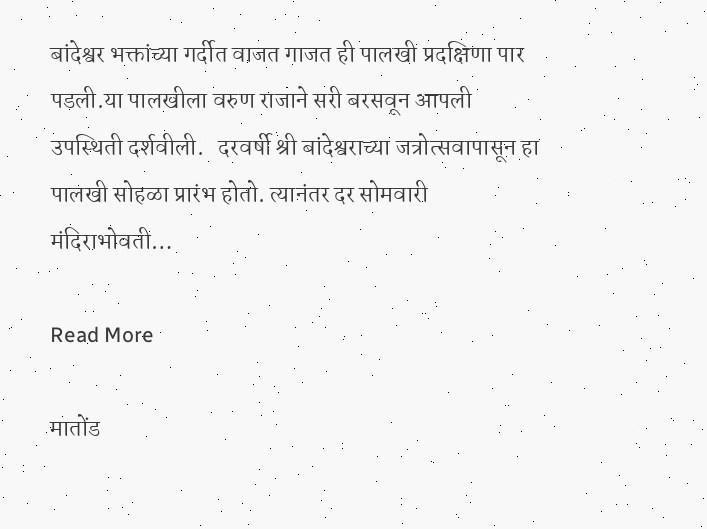बांदेश्वर भक्तांच्या गर्दीत वाजत गाजत ही पालखी प्रदक्षिणा पार पडली.या पालखीला वरुण राजाने सरी बरसवून आपली उपस्थिती दर्शवीली.   दरवर्षी श्री बांदेश्वराच्या जत्रोत्सवापासून हा पालखी सोहळा प्रारंभ होतो. त्यानंतर दर सोमवारी मंदिराभोवती…

Read More

मातोंड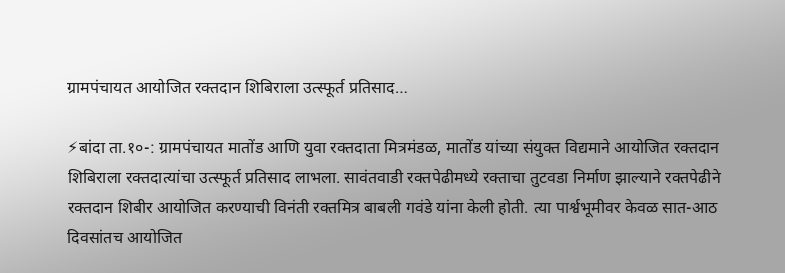ग्रामपंचायत आयोजित रक्तदान शिबिराला उत्स्फूर्त प्रतिसाद…

⚡बांदा ता.१०-: ग्रामपंचायत मातोंड आणि युवा रक्तदाता मित्रमंडळ, मातोंड यांच्या संयुक्त विद्यमाने आयोजित रक्तदान शिबिराला रक्तदात्यांचा उत्स्फूर्त प्रतिसाद लाभला. सावंतवाडी रक्तपेढीमध्ये रक्ताचा तुटवडा निर्माण झाल्याने रक्तपेढीने रक्तदान शिबीर आयोजित करण्याची विनंती रक्तमित्र बाबली गवंडे यांना केली होती. त्या पार्श्वभूमीवर केवळ सात-आठ दिवसांतच आयोजित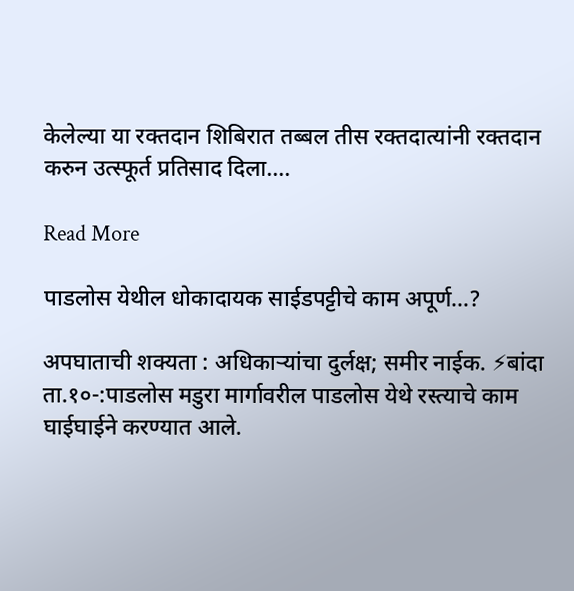केलेल्या या रक्तदान शिबिरात तब्बल तीस रक्तदात्यांनी रक्तदान करुन उत्स्फूर्त प्रतिसाद दिला….

Read More

पाडलोस येथील धोकादायक साईडपट्टीचे काम अपूर्ण…?

अपघाताची शक्यता : अधिकाऱ्यांचा दुर्लक्ष; समीर नाईक. ⚡बांदा ता.१०-:पाडलोस मडुरा मार्गावरील पाडलोस येथे रस्त्याचे काम घाईघाईने करण्यात आले.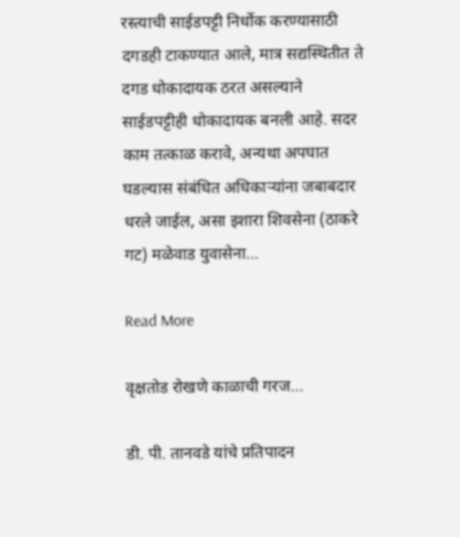रस्त्याची साईडपट्टी निर्धोक करण्यासाठी दगडही टाकण्यात आले, मात्र सद्यस्थितीत ते दगड धोकादायक ठरत असल्याने साईडपट्टीही धोकादायक बनली आहे. सदर काम तत्काळ करावे, अन्यथा अपघात घडल्यास संबंधित अधिकाऱ्यांना जबाबदार धरले जाईल, असा इशारा शिवसेना (ठाकरे गट) मळेवाड युवासेना…

Read More

वृक्षतोड रोखणे काळाची गरज…

डी. पी. तानवडे यांचे प्रतिपादन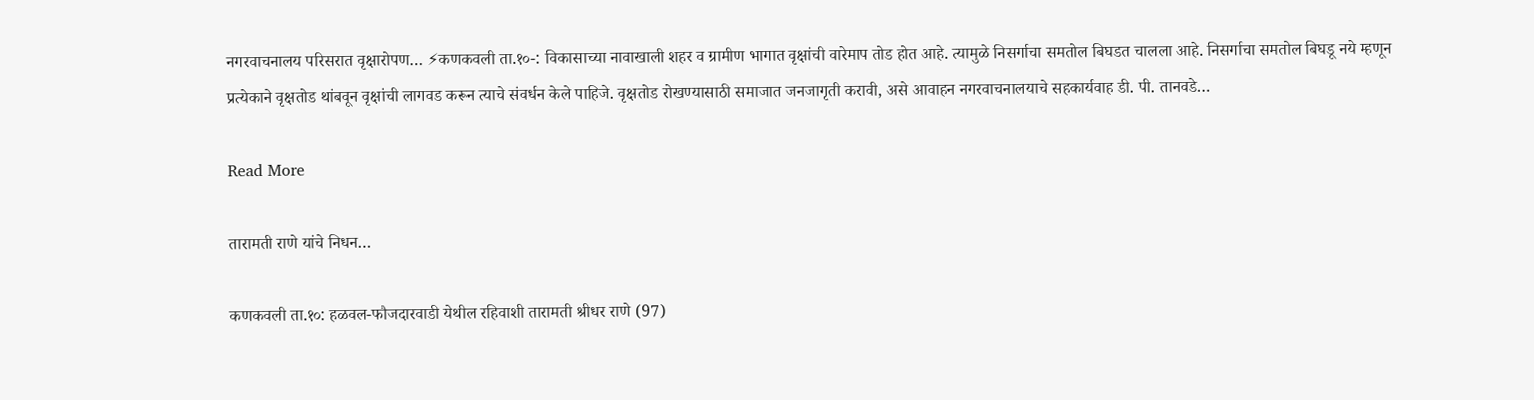नगरवाचनालय परिसरात वृक्षारोपण… ⚡कणकवली ता.१०-: विकासाच्या नावाखाली शहर व ग्रामीण भागात वृक्षांची वारेमाप तोड होत आहे. त्यामुळे निसर्गाचा समतोल बिघडत चालला आहे. निसर्गाचा समतोल बिघडू नये म्हणून प्रत्येकाने वृक्षतोड थांबवून वृक्षांची लागवड करून त्याचे संवर्धन केले पाहिजे. वृक्षतोड रोखण्यासाठी समाजात जनजागृती करावी, असे आवाहन नगरवाचनालयाचे सहकार्यवाह डी. पी. तानवडे…

Read More

तारामती राणे यांचे निधन…

कणकवली ता.१०: हळवल-फौजदारवाडी येथील रहिवाशी तारामती श्रीधर राणे (97)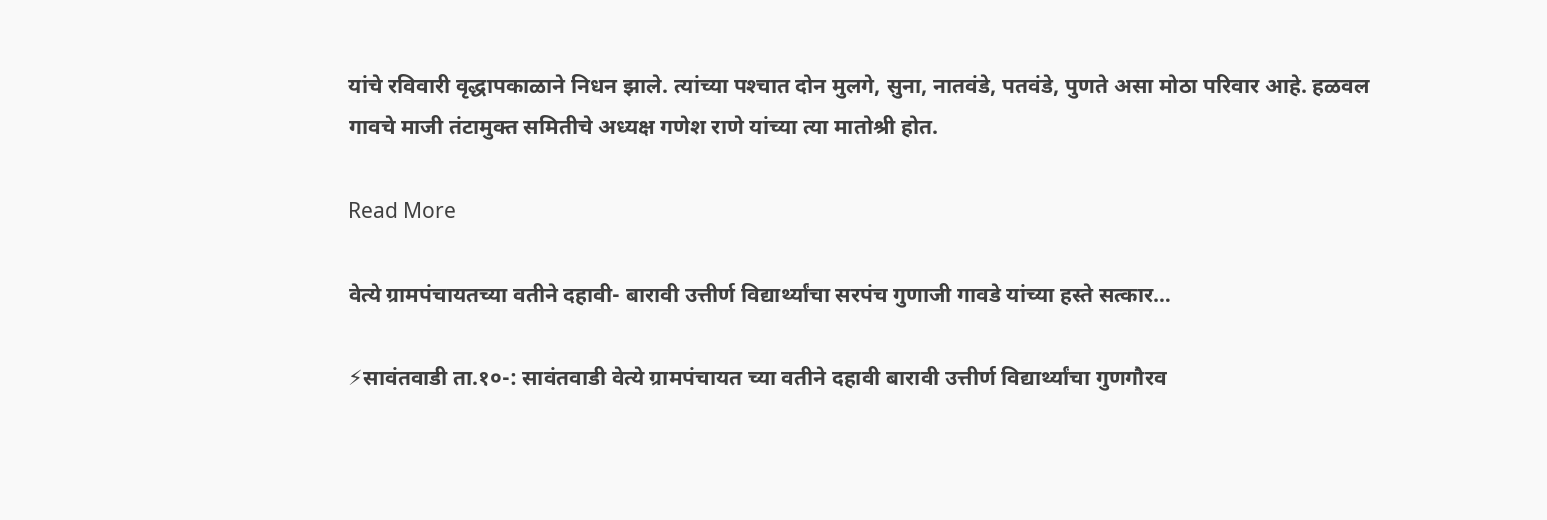यांचे रविवारी वृद्धापकाळाने निधन झाले. त्यांच्या पश्‍चात दोन मुलगे, सुना, नातवंडे, पतवंडे, पुणते असा मोठा परिवार आहे. हळवल गावचे माजी तंटामुक्त समितीचे अध्यक्ष गणेश राणे यांच्या त्या मातोश्री होत.

Read More

वेत्ये ग्रामपंचायतच्या वतीने दहावी- बारावी उत्तीर्ण विद्यार्थ्यांचा सरपंच गुणाजी गावडे यांच्या हस्ते सत्कार…

⚡सावंतवाडी ता.१०-: सावंतवाडी वेत्ये ग्रामपंचायत च्या वतीने दहावी बारावी उत्तीर्ण विद्यार्थ्यांचा गुणगौरव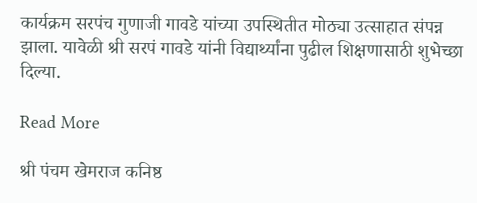कार्यक्रम सरपंच गुणाजी गावडे यांच्या उपस्थितीत मोठ्या उत्साहात संपन्न झाला. यावेळी श्री सरपं गावडे यांनी विद्यार्थ्यांना पुढील शिक्षणासाठी शुभेच्छा दिल्या.

Read More

श्री पंचम खेमराज कनिष्ठ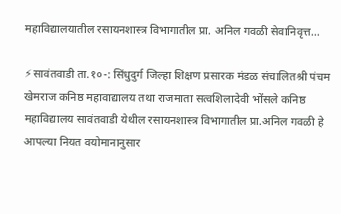महाविद्यालयातील रसायनशास्त्र विभागातील प्रा. अनिल गवळी सेवानिवृत्त…

⚡सावंतवाडी ता.१०-: सिंधुदुर्ग जिल्हा शिक्षण प्रसारक मंडळ संचालितश्री पंचम खेमराज कनिष्ठ महावाद्यालय तथा राजमाता सत्वशिलादेवी भोंसले कनिष्ठ महाविद्यालय सावंतवाडी येथील रसायनशास्त्र विभागातील प्रा.अनिल गवळी हे आपल्या नियत वयोमानानुसार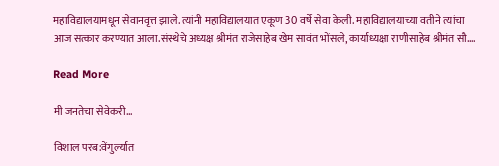महाविद्यालयामधून सेवानवृत्त झाले. त्यांनी महाविद्यालयात एकूण 30 वर्षे सेवा केली. महाविद्यालयाच्या वतीने त्यांचा आज सत्कार करण्यात आला.संस्थेचे अध्यक्ष श्रीमंत राजेसाहेब खेम सावंत भोंसले, कार्याध्यक्षा राणीसाहेब श्रीमंत सौ….

Read More

मी जनतेचा सेवेकरी…

विशाल परब:वेंगुर्ल्यात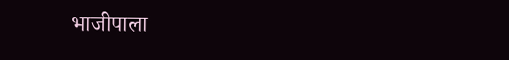भाजीपाला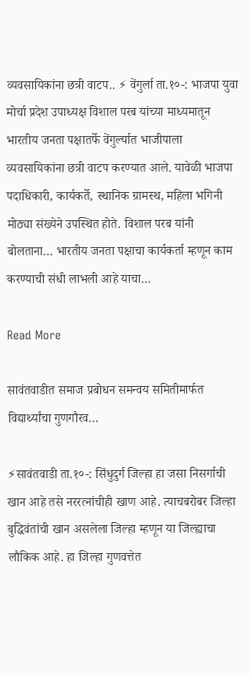व्यवसायिकांना छत्री वाटप.. ⚡ वेंगुर्ला ता.१०-: भाजपा युवा मोर्चा प्रदेश उपाध्यक्ष विशाल परब यांच्या माध्यमातून भारतीय जनता पक्षातर्फे वेंगुर्ल्यात भाजीपाला व्यवसायिकांना छत्री वाटप करण्यात आले. यावेळी भाजपा पदाधिकारी, कार्यकर्ते, स्थानिक ग्रामस्थ, महिला भगिनी मोठ्या संख्येने उपस्थित होते. विशाल परब यांनी बोलताना… भारतीय जनता पक्षाचा कार्यकर्ता म्हणून काम करण्याची संधी लाभली आहे याचा…

Read More

सावंतवाडीत समाज प्रबोधन समन्वय समितीमार्फत विद्यार्थ्यांचा गुणगौरव…

⚡सावंतवाडी ता.१०-: सिंधुदुर्ग जिल्हा हा जसा निसर्गाची खान आहे तसे नररत्नांचीही खाण आहे. त्याचबरोबर जिल्हा बुद्धिवंतांची खान असलेला जिल्हा म्हणून या जिल्ह्याचा लौकिक आहे. हा जिल्हा गुणवत्तेत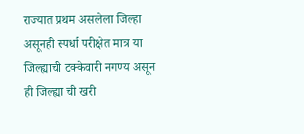राज्यात प्रथम असलेला जिल्हा असूनही स्पर्धा परीक्षेत मात्र या जिल्ह्याची टक्केवारी नगण्य असून ही जिल्ह्या ची खरी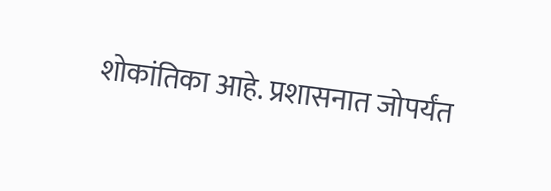शोकांतिका आहे. प्रशासनात जोपर्यंत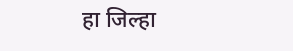हा जिल्हा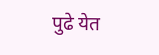पुढे येत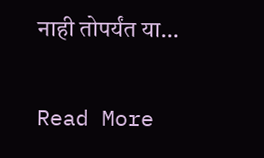नाही तोपर्यंत या…

Read More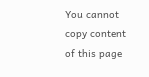You cannot copy content of this page